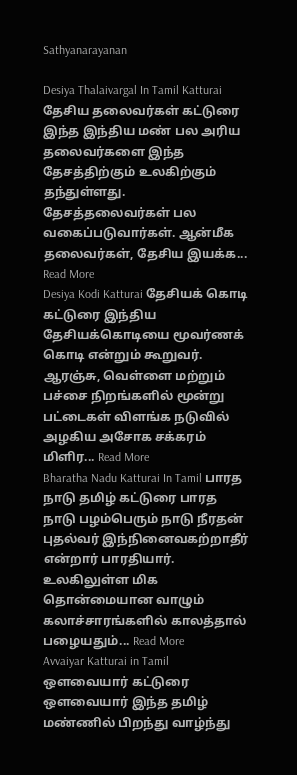Sathyanarayanan

Desiya Thalaivargal In Tamil Katturai தேசிய தலைவர்கள் கட்டுரை இந்த இந்திய மண் பல அரிய தலைவர்களை இந்த தேசத்திற்கும் உலகிற்கும் தந்துள்ளது. தேசத்தலைவர்கள் பல வகைப்படுவார்கள். ஆன்மீக தலைவர்கள், தேசிய இயக்க... Read More
Desiya Kodi Katturai தேசியக் கொடி கட்டுரை இந்திய தேசியக்கொடியை மூவர்ணக் கொடி என்றும் கூறுவர். ஆரஞ்சு, வெள்ளை மற்றும் பச்சை நிறங்களில் மூன்று பட்டைகள் விளங்க நடுவில் அழகிய அசோக சக்கரம் மிளிர... Read More
Bharatha Nadu Katturai In Tamil பாரத நாடு தமிழ் கட்டுரை பாரத நாடு பழம்பெரும் நாடு நீரதன் புதல்வர் இந்நினைவகற்றாதீர்  என்றார் பாரதியார். உலகிலுள்ள மிக தொன்மையான வாழும் கலாச்சாரங்களில் காலத்தால் பழையதும்... Read More
Avvaiyar Katturai in Tamil ஒளவையார் கட்டுரை ஒளவையார் இந்த தமிழ் மண்ணில் பிறந்து வாழ்ந்து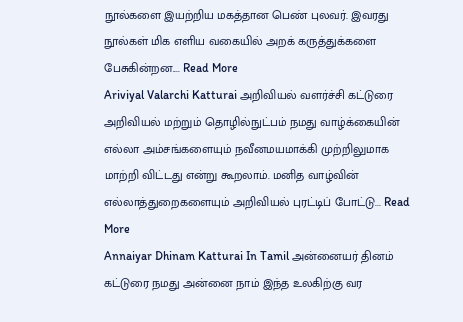நூல்களை இயற்றிய மகத்தான பெண் புலவர். இவரது நூல்கள் மிக எளிய வகையில் அறக் கருத்துக்களை பேசுகின்றன.... Read More
Ariviyal Valarchi Katturai அறிவியல் வளர்ச்சி கட்டுரை அறிவியல் மற்றும் தொழில்நுட்பம் நமது வாழ்க்கையின் எல்லா அம்சங்களையும் நவீனமயமாக்கி முற்றிலுமாக மாற்றி விட்டது என்று கூறலாம். மனித வாழ்வின் எல்லாத்துறைகளையும் அறிவியல் புரட்டிப் போட்டு... Read More
Annaiyar Dhinam Katturai In Tamil அன்னையர் தினம் கட்டுரை நமது அன்னை நாம் இந்த உலகிற்கு வர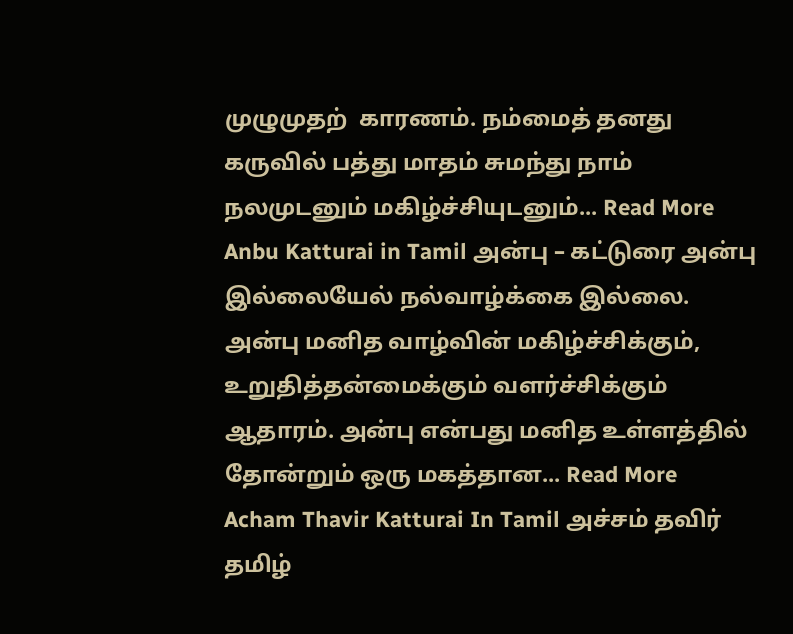முழுமுதற்  காரணம். நம்மைத் தனது கருவில் பத்து மாதம் சுமந்து நாம் நலமுடனும் மகிழ்ச்சியுடனும்... Read More
Anbu Katturai in Tamil அன்பு – கட்டுரை அன்பு இல்லையேல் நல்வாழ்க்கை இல்லை. அன்பு மனித வாழ்வின் மகிழ்ச்சிக்கும், உறுதித்தன்மைக்கும் வளர்ச்சிக்கும் ஆதாரம். அன்பு என்பது மனித உள்ளத்தில் தோன்றும் ஒரு மகத்தான... Read More
Acham Thavir Katturai In Tamil அச்சம் தவிர் தமிழ்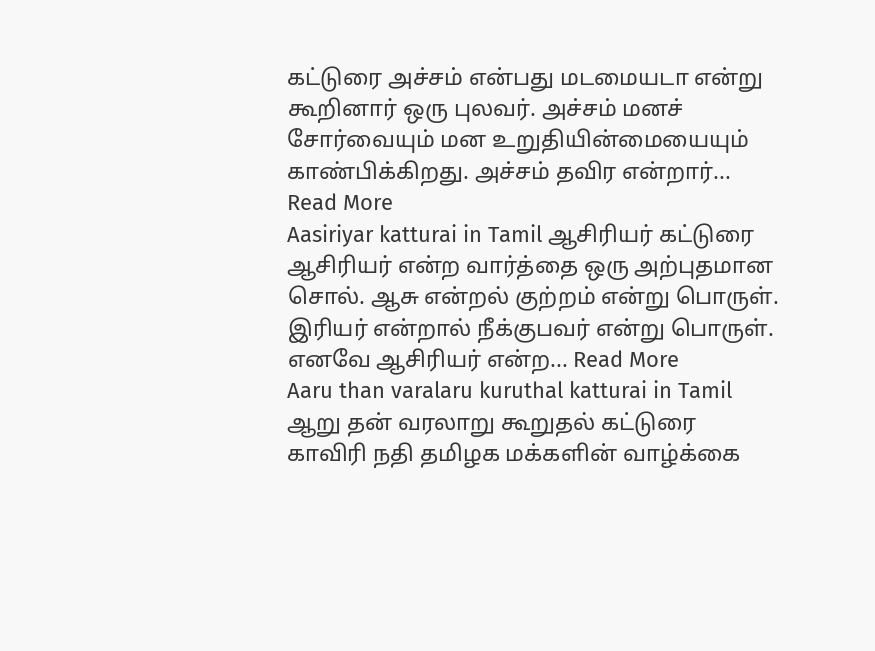கட்டுரை அச்சம் என்பது மடமையடா என்று கூறினார் ஒரு புலவர். அச்சம் மனச் சோர்வையும் மன உறுதியின்மையையும் காண்பிக்கிறது. அச்சம் தவிர என்றார்... Read More
Aasiriyar katturai in Tamil ஆசிரியர் கட்டுரை ஆசிரியர் என்ற வார்த்தை ஒரு அற்புதமான சொல். ஆசு என்றல் குற்றம் என்று பொருள். இரியர் என்றால் நீக்குபவர் என்று பொருள். எனவே ஆசிரியர் என்ற... Read More
Aaru than varalaru kuruthal katturai in Tamil ஆறு தன் வரலாறு கூறுதல் கட்டுரை காவிரி நதி தமிழக மக்களின் வாழ்க்கை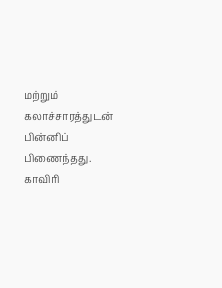மற்றும் கலாச்சாரத்துடன் பின்னிப் பிணைந்தது. காவிரி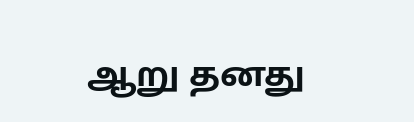ஆறு தனது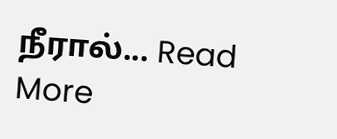நீரால்... Read More